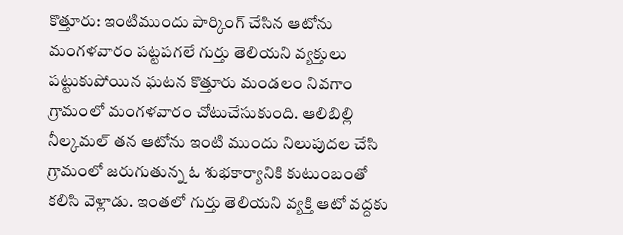కొత్తూరు: ఇంటిముందు పార్కింగ్ చేసిన ఆటోను మంగళవారం పట్టపగలే గుర్తు తెలియని వ్యక్తులు పట్టుకుపోయిన ఘటన కొత్తూరు మండలం నివగాం గ్రామంలో మంగళవారం చోటుచేసుకుంది. ఆలిబిల్లి నీల్కమల్ తన ఆటోను ఇంటి ముందు నిలుపుదల చేసి గ్రామంలో జరుగుతున్న ఓ శుభకార్యానికి కుటుంబంతో కలిసి వెళ్లాడు. ఇంతలో గుర్తు తెలియని వ్యక్తి ఆటో వద్దకు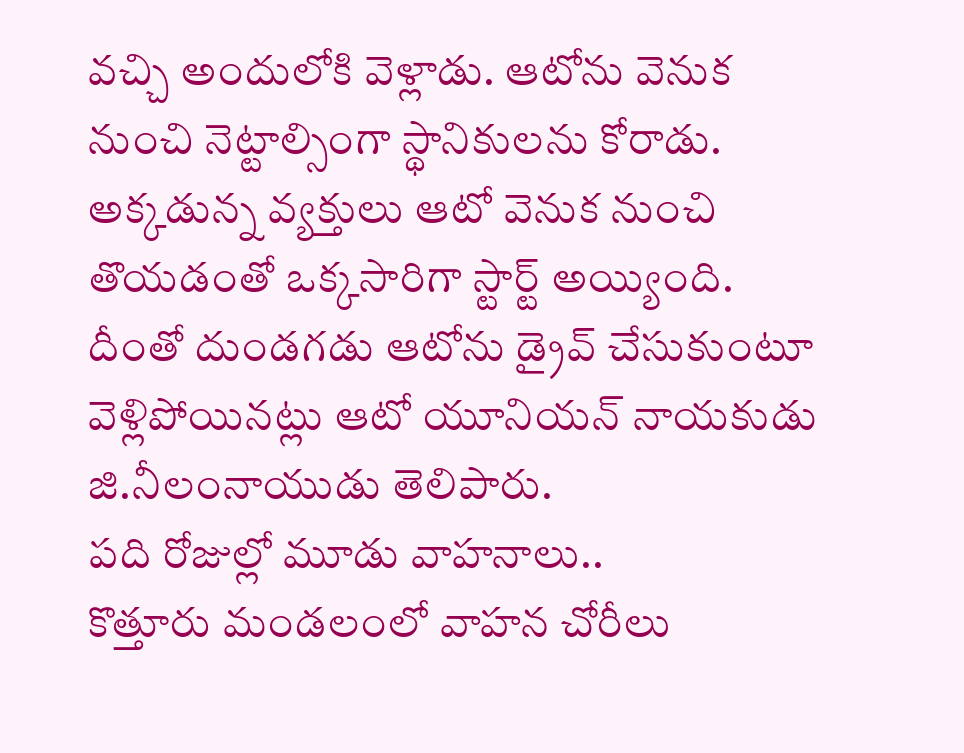వచ్చి అందులోకి వెళ్లాడు. ఆటోను వెనుక నుంచి నెట్టాల్సింగా స్థానికులను కోరాడు. అక్కడున్న వ్యక్తులు ఆటో వెనుక నుంచి తొయడంతో ఒక్కసారిగా స్టార్ట్ అయ్యింది. దీంతో దుండగడు ఆటోను డ్రైవ్ చేసుకుంటూ వెళ్లిపోయినట్లు ఆటో యూనియన్ నాయకుడు జి.నీలంనాయుడు తెలిపారు.
పది రోజుల్లో మూడు వాహనాలు..
కొత్తూరు మండలంలో వాహన చోరీలు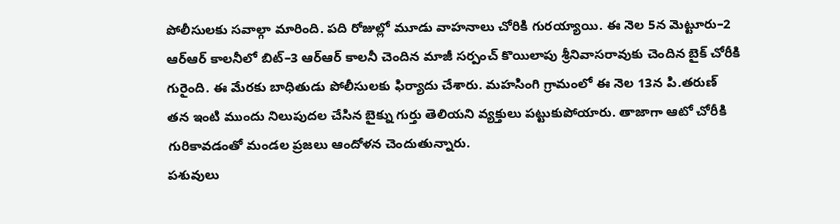పోలీసులకు సవాల్గా మారింది. పది రోజుల్లో మూడు వాహనాలు చోరికి గురయ్యాయి. ఈ నెల 5న మెట్టూరు–2 ఆర్ఆర్ కాలనీలో బిట్–3 ఆర్ఆర్ కాలనీ చెందిన మాజీ సర్పంచ్ కొయిలాపు శ్రీనివాసరావుకు చెందిన బైక్ చోరీకి గురైంది. ఈ మేరకు బాధితుడు పోలీసులకు ఫిర్యాదు చేశారు. మహసింగి గ్రామంలో ఈ నెల 13న పి.తరుణ్ తన ఇంటి ముందు నిలుపుదల చేసిన బైక్ను గుర్తు తెలియని వ్యక్తులు పట్టుకుపోయారు. తాజాగా ఆటో చోరీకి గురికావడంతో మండల ప్రజలు ఆందోళన చెందుతున్నారు.
పశువులు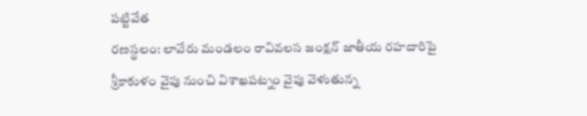పట్టివేత
రణస్థలం: లావేరు మండలం రావివలస జంక్షన్ జాతీయ రహదారిపై శ్రీకాకుళం వైపు నుంచి విశాఖపట్నం వైపు వెళుతున్న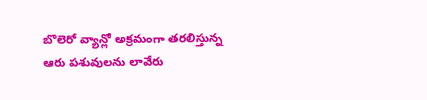బొలెరో వ్యాన్లో అక్రమంగా తరలిస్తున్న ఆరు పశువులను లావేరు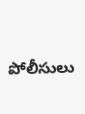పోలీసులు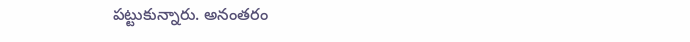పట్టుకున్నారు. అనంతరం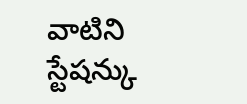వాటిని స్టేషన్కు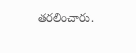తరలించారు.